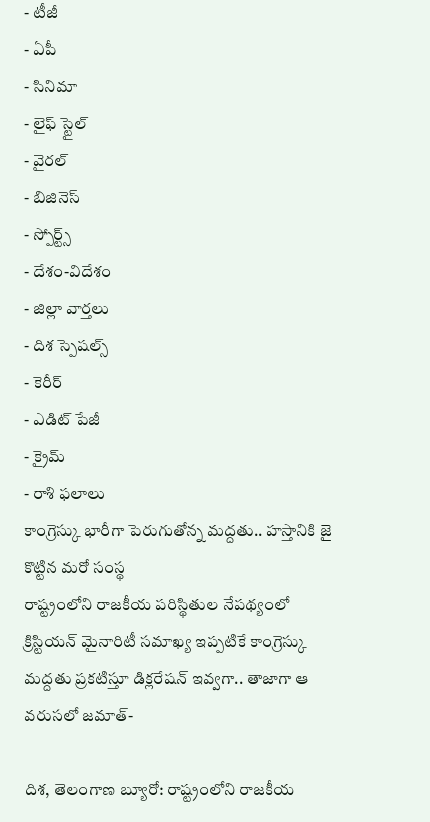- టీజీ
- ఏపీ
- సినిమా
- లైఫ్ స్టైల్
- వైరల్
- బిజినెస్
- స్పోర్ట్స్
- దేశం-విదేశం
- జిల్లా వార్తలు
- దిశ స్పెషల్స్
- కెరీర్
- ఎడిట్ పేజీ
- క్రైమ్
- రాశి ఫలాలు
కాంగ్రెస్కు భారీగా పెరుగుతోన్న మద్దతు.. హస్తానికి జై కొట్టిన మరో సంస్థ
రాష్ట్రంలోని రాజకీయ పరిస్థితుల నేపథ్యంలో క్రిస్టియన్ మైనారిటీ సమాఖ్య ఇప్పటికే కాంగ్రెస్కు మద్దతు ప్రకటిస్తూ డిక్లరేషన్ ఇవ్వగా.. తాజాగా ఆ వరుసలో జమాత్-

దిశ, తెలంగాణ బ్యూరో: రాష్ట్రంలోని రాజకీయ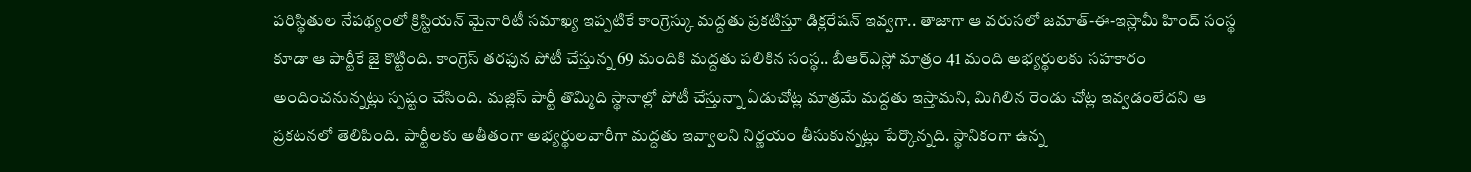పరిస్థితుల నేపథ్యంలో క్రిస్టియన్ మైనారిటీ సమాఖ్య ఇప్పటికే కాంగ్రెస్కు మద్దతు ప్రకటిస్తూ డిక్లరేషన్ ఇవ్వగా.. తాజాగా ఆ వరుసలో జమాత్-ఈ-ఇస్లామీ హింద్ సంస్థ కూడా ఆ పార్టీకే జై కొట్టింది. కాంగ్రెస్ తరఫున పోటీ చేస్తున్న 69 మందికి మద్దతు పలికిన సంస్థ.. బీఆర్ఎస్లో మాత్రం 41 మంది అభ్యర్థులకు సహకారం అందించనున్నట్లు స్పష్టం చేసింది. మజ్లిస్ పార్టీ తొమ్మిది స్థానాల్లో పోటీ చేస్తున్నా ఏడుచోట్ల మాత్రమే మద్దతు ఇస్తామని, మిగిలిన రెండు చోట్ల ఇవ్వడంలేదని ఆ ప్రకటనలో తెలిపింది. పార్టీలకు అతీతంగా అభ్యర్థులవారీగా మద్దతు ఇవ్వాలని నిర్ణయం తీసుకున్నట్లు పేర్కొన్నది. స్థానికంగా ఉన్న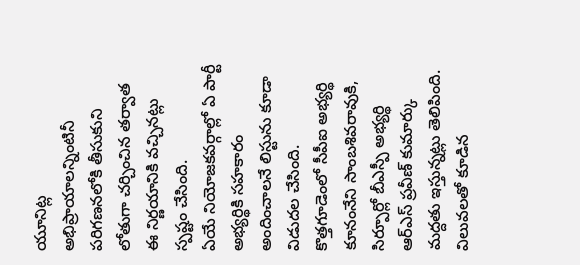యూనిట్ల అభిప్రాయాలన్నింటినీ పరిగణనలోకి తీసుకుని లోతుగా చర్చించిన తర్వాత ఈ నిర్ణయానికి వచ్చినట్లు స్పష్టం చేసింది.
ఏయే నియోజకవర్గాల్లో ఏ పార్టీ అభ్యర్థికి సహకారం అందించాలనే లిస్టును కూడా విడుదల చేసింది. కొత్తగూడెంలో సీపీఐ అభ్యర్థి కూనంనేని సాంబశివరావుకి, సిర్పూర్లో బీఎస్పీ అభ్యర్థి ఆర్ఎస్ ప్రవీణ్ కుమార్కు మద్దతు ఇస్తున్నట్లు తెలిపింది. విలువలతో కూడిన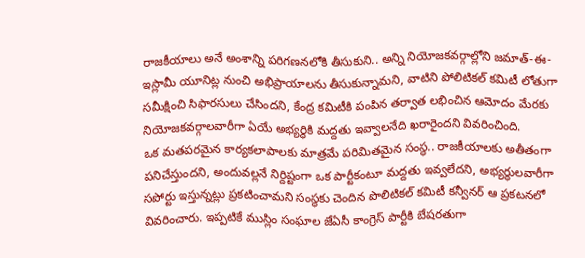రాజకీయాలు అనే అంశాన్ని పరిగణనలోకి తీసుకుని.. అన్ని నియోజకవర్గాల్లోని జమాత్-ఈ-ఇస్లామీ యూనిట్ల నుంచి అభిప్రాయాలను తీసుకున్నామని, వాటిని పోలిటికల్ కమిటీ లోతుగా సమీక్షించి సిఫారసులు చేసిందని, కేంద్ర కమిటీకి పంపిన తర్వాత లభించిన ఆమోదం మేరకు నియోజకవర్గాలవారీగా ఏయే అభ్యర్థికి మద్దతు ఇవ్వాలనేది ఖరారైందని వివరించింది.
ఒక మతపరమైన కార్యకలాపాలకు మాత్రమే పరిమితమైన సంస్థ.. రాజకీయాలకు అతీతంగా పనిచేస్తుందని, అందువల్లనే నిర్దిష్టంగా ఒక పార్టీకంటూ మద్దతు ఇవ్వలేదని, అభ్యర్థులవారీగా సపోర్టు ఇస్తున్నట్లు ప్రకటించామని సంస్థకు చెందిన పొలిటికల్ కమిటీ కన్వీనర్ ఆ ప్రకటనలో వివరించారు. ఇప్పటికే ముస్లిం సంఘాల జేఏసీ కాంగ్రెస్ పార్టీకి బేషరతుగా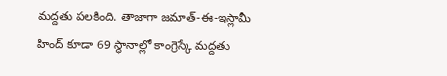మద్దతు పలకింది. తాజాగా జమాత్-ఈ-ఇస్లామీ హింద్ కూడా 69 స్థానాల్లో కాంగ్రెస్కే మద్దతు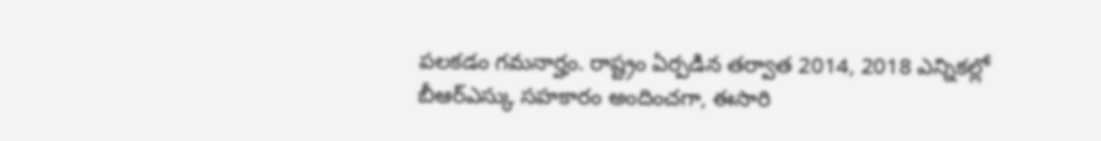పలకడం గమనార్హం. రాష్ట్రం ఏర్పడిన తర్వాత 2014, 2018 ఎన్నికల్లో బీఆర్ఎస్కు సహకారం అందించగా, ఈసారి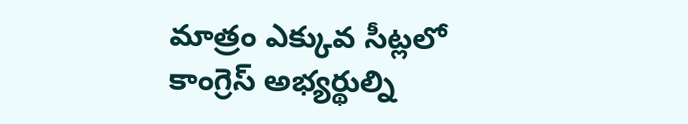మాత్రం ఎక్కువ సీట్లలో కాంగ్రెస్ అభ్యర్థుల్ని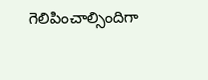గెలిపించాల్సిందిగా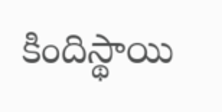కిందిస్థాయి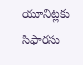యూనిట్లకు సిఫారసు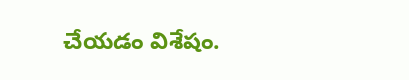చేయడం విశేషం.